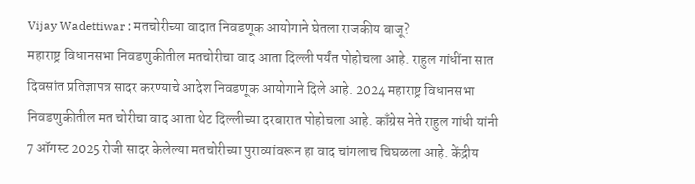Vijay Wadettiwar : मतचोरीच्या वादात निवडणूक आयोगाने घेतला राजकीय बाजू?
महाराष्ट्र विधानसभा निवडणुकीतील मतचोरीचा वाद आता दिल्ली पर्यंत पोहोचला आहे. राहुल गांधींना सात दिवसांत प्रतिज्ञापत्र सादर करण्याचे आदेश निवडणूक आयोगाने दिले आहे. 2024 महाराष्ट्र विधानसभा निवडणुकीतील मत चोरीचा वाद आता थेट दिल्लीच्या दरबारात पोहोचला आहे. काँग्रेस नेते राहुल गांधी यांनी 7 ऑगस्ट 2025 रोजी सादर केलेल्या मतचोरीच्या पुराव्यांवरून हा वाद चांगलाच चिघळला आहे. केंद्रीय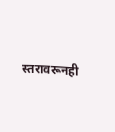स्तरावरूनही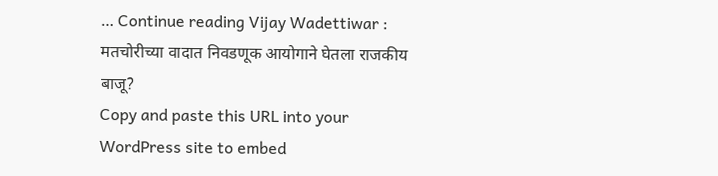… Continue reading Vijay Wadettiwar : मतचोरीच्या वादात निवडणूक आयोगाने घेतला राजकीय बाजू?
Copy and paste this URL into your WordPress site to embed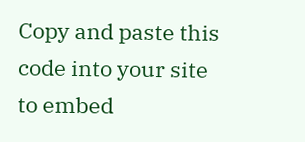Copy and paste this code into your site to embed